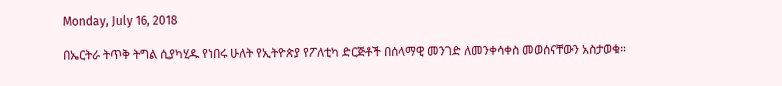Monday, July 16, 2018

በኤርትራ ትጥቅ ትግል ሲያካሂዱ የነበሩ ሁለት የኢትዮጵያ የፖለቲካ ድርጅቶች በሰላማዊ መንገድ ለመንቀሳቀስ መወሰናቸውን አስታወቁ።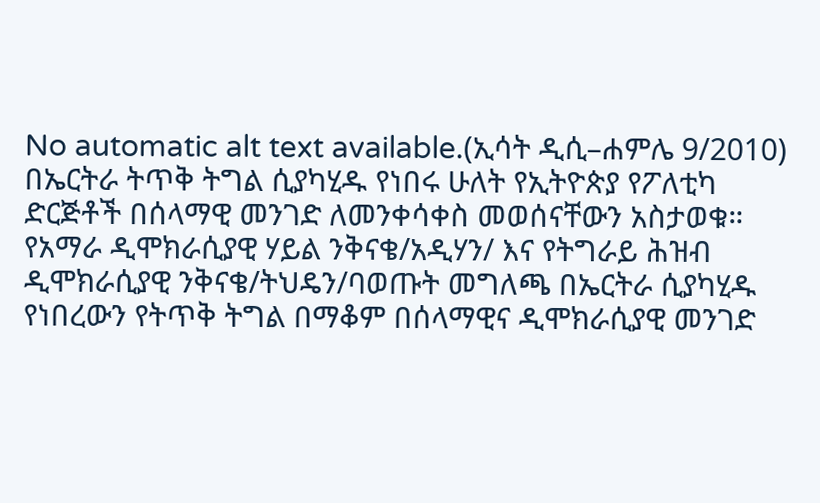No automatic alt text available.(ኢሳት ዲሲ–ሐምሌ 9/2010) በኤርትራ ትጥቅ ትግል ሲያካሂዱ የነበሩ ሁለት የኢትዮጵያ የፖለቲካ ድርጅቶች በሰላማዊ መንገድ ለመንቀሳቀስ መወሰናቸውን አስታወቁ። የአማራ ዲሞክራሲያዊ ሃይል ንቅናቄ/አዲሃን/ እና የትግራይ ሕዝብ ዲሞክራሲያዊ ንቅናቄ/ትህዴን/ባወጡት መግለጫ በኤርትራ ሲያካሂዱ የነበረውን የትጥቅ ትግል በማቆም በሰላማዊና ዲሞክራሲያዊ መንገድ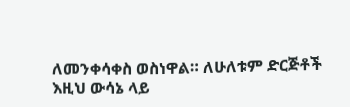ለመንቀሳቀስ ወስነዋል። ለሁለቱም ድርጅቶች እዚህ ውሳኔ ላይ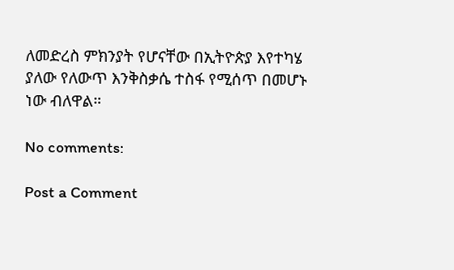ለመድረስ ምክንያት የሆናቸው በኢትዮጵያ እየተካሄ ያለው የለውጥ እንቅስቃሴ ተስፋ የሚሰጥ በመሆኑ ነው ብለዋል።

No comments:

Post a Comment